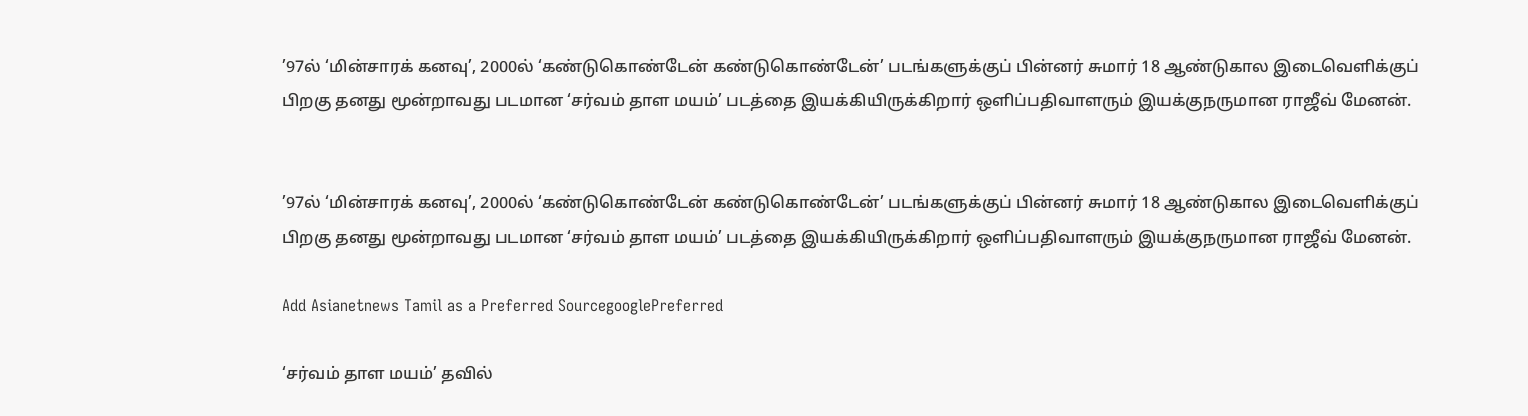’97ல் ‘மின்சாரக் கனவு’, 2000ல் ‘கண்டுகொண்டேன் கண்டுகொண்டேன்’ படங்களுக்குப் பின்னர் சுமார் 18 ஆண்டுகால இடைவெளிக்குப் பிறகு தனது மூன்றாவது படமான ‘சர்வம் தாள மயம்’ படத்தை இயக்கியிருக்கிறார் ஒளிப்பதிவாளரும் இயக்குநருமான ராஜீவ் மேனன்.


’97ல் ‘மின்சாரக் கனவு’, 2000ல் ‘கண்டுகொண்டேன் கண்டுகொண்டேன்’ படங்களுக்குப் பின்னர் சுமார் 18 ஆண்டுகால இடைவெளிக்குப் பிறகு தனது மூன்றாவது படமான ‘சர்வம் தாள மயம்’ படத்தை இயக்கியிருக்கிறார் ஒளிப்பதிவாளரும் இயக்குநருமான ராஜீவ் மேனன்.

Add Asianetnews Tamil as a Preferred SourcegooglePreferred

‘சர்வம் தாள மயம்’ தவில்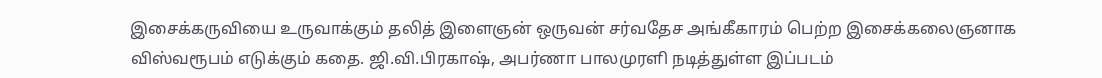இசைக்கருவியை உருவாக்கும் தலித் இளைஞன் ஒருவன் சர்வதேச அங்கீகாரம் பெற்ற இசைக்கலைஞனாக விஸ்வரூபம் எடுக்கும் கதை. ஜி.வி.பிரகாஷ், அபர்ணா பாலமுரளி நடித்துள்ள இப்படம்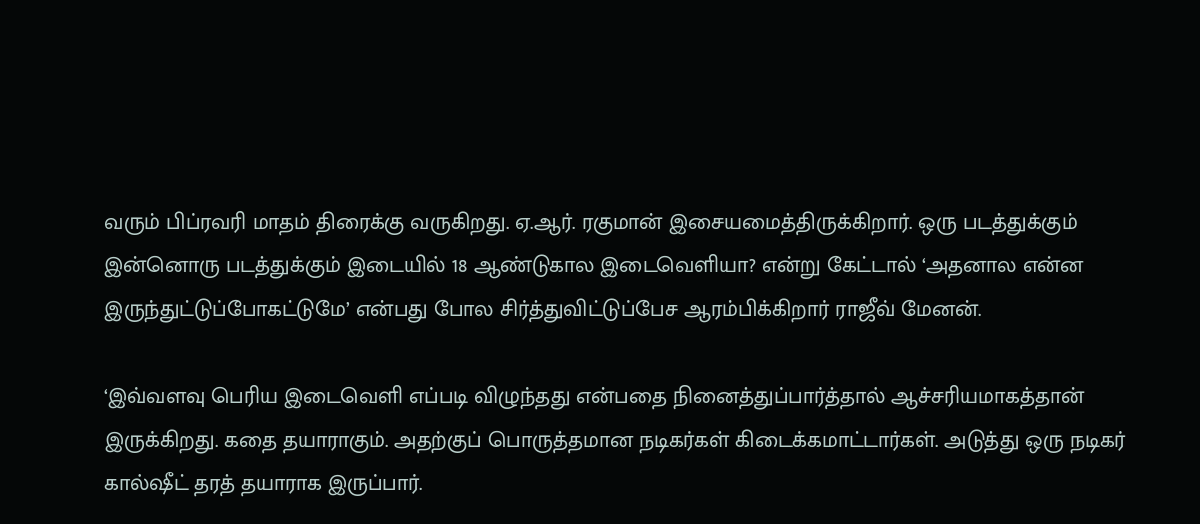வரும் பிப்ரவரி மாதம் திரைக்கு வருகிறது. ஏ.ஆர். ரகுமான் இசையமைத்திருக்கிறார். ஒரு படத்துக்கும் இன்னொரு படத்துக்கும் இடையில் 18 ஆண்டுகால இடைவெளியா? என்று கேட்டால் ‘அதனால என்ன இருந்துட்டுப்போகட்டுமே’ என்பது போல சிர்த்துவிட்டுப்பேச ஆரம்பிக்கிறார் ராஜீவ் மேனன்.

‘இவ்வளவு பெரிய இடைவெளி எப்படி விழுந்தது என்பதை நினைத்துப்பார்த்தால் ஆச்சரியமாகத்தான் இருக்கிறது. கதை தயாராகும். அதற்குப் பொருத்தமான நடிகர்கள் கிடைக்கமாட்டார்கள். அடுத்து ஒரு நடிகர் கால்ஷீட் தரத் தயாராக இருப்பார்.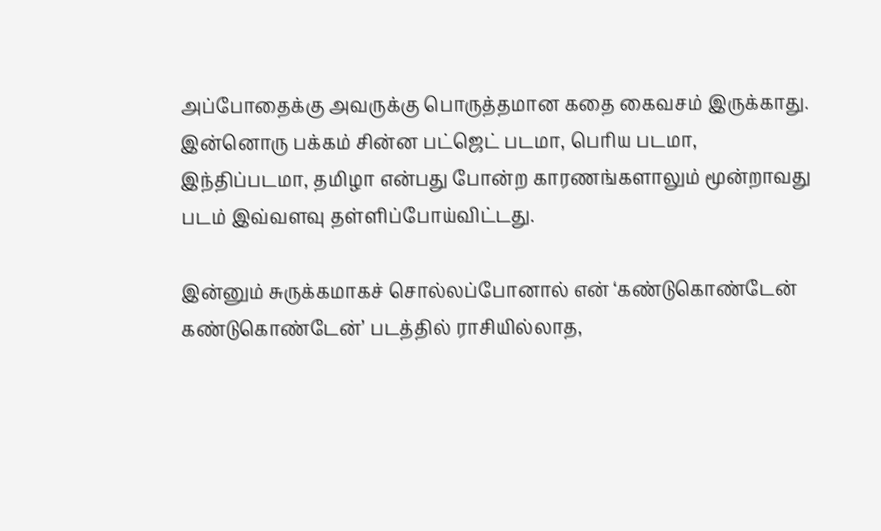அப்போதைக்கு அவருக்கு பொருத்தமான கதை கைவசம் இருக்காது. இன்னொரு பக்கம் சின்ன பட்ஜெட் படமா, பெரிய படமா, இந்திப்படமா, தமிழா என்பது போன்ற காரணங்களாலும் மூன்றாவது படம் இவ்வளவு தள்ளிப்போய்விட்டது.

இன்னும் சுருக்கமாகச் சொல்லப்போனால் என் ‘கண்டுகொண்டேன் கண்டுகொண்டேன்’ படத்தில் ராசியில்லாத,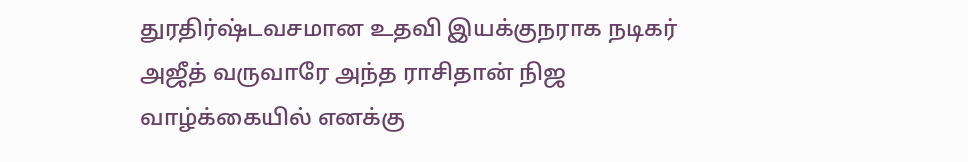துரதிர்ஷ்டவசமான உதவி இயக்குநராக நடிகர் அஜீத் வருவாரே அந்த ராசிதான் நிஜ வாழ்க்கையில் எனக்கு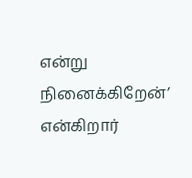என்று நினைக்கிறேன்’ என்கிறார்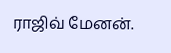ராஜிவ் மேனன்.